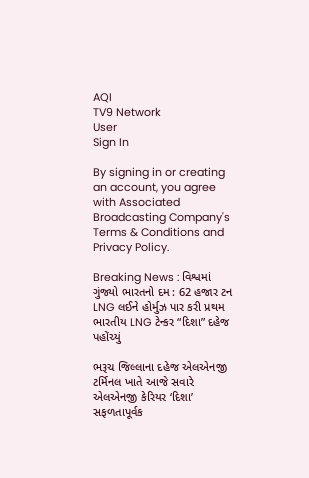AQI
TV9 Network
User
Sign In

By signing in or creating an account, you agree with Associated Broadcasting Company's Terms & Conditions and Privacy Policy.

Breaking News : વિશ્વમાં ગુંજ્યો ભારતનો દમ : 62 હજાર ટન LNG લઈને હોર્મુઝ પાર કરી પ્રથમ ભારતીય LNG ટેન્કર “દિશા” દહેજ પહોંચ્યું

ભરૂચ જિલ્લાના દહેજ એલએનજી ટર્મિનલ ખાતે આજે સવારે એલએનજી કેરિયર ‘દિશા’ સફળતાપૂર્વક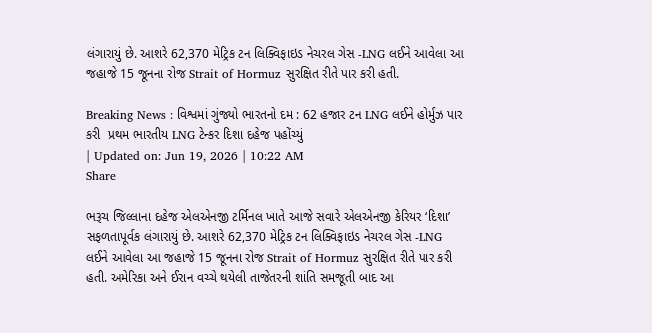લંગારાયું છે. આશરે 62,370 મેટ્રિક ટન લિક્વિફાઇડ નેચરલ ગેસ -LNG લઈને આવેલા આ જહાજે 15 જૂનના રોજ Strait of Hormuz સુરક્ષિત રીતે પાર કરી હતી.

Breaking News : વિશ્વમાં ગુંજ્યો ભારતનો દમ : 62 હજાર ટન LNG લઈને હોર્મુઝ પાર કરી  પ્રથમ ભારતીય LNG ટેન્કર દિશા દહેજ પહોંચ્યું
| Updated on: Jun 19, 2026 | 10:22 AM
Share

ભરૂચ જિલ્લાના દહેજ એલએનજી ટર્મિનલ ખાતે આજે સવારે એલએનજી કેરિયર ‘દિશા’ સફળતાપૂર્વક લંગારાયું છે. આશરે 62,370 મેટ્રિક ટન લિક્વિફાઇડ નેચરલ ગેસ -LNG લઈને આવેલા આ જહાજે 15 જૂનના રોજ Strait of Hormuz સુરક્ષિત રીતે પાર કરી હતી. અમેરિકા અને ઈરાન વચ્ચે થયેલી તાજેતરની શાંતિ સમજૂતી બાદ આ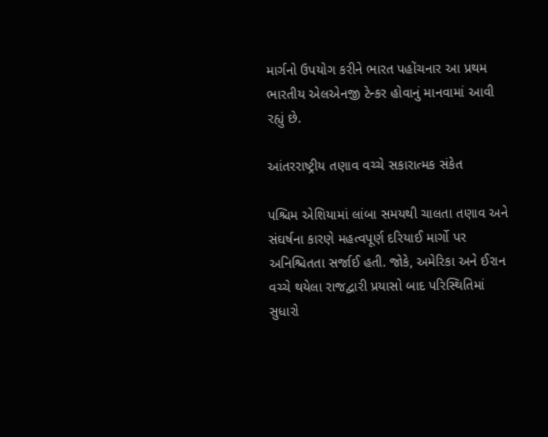માર્ગનો ઉપયોગ કરીને ભારત પહોંચનાર આ પ્રથમ ભારતીય એલએનજી ટેન્કર હોવાનું માનવામાં આવી રહ્યું છે.

આંતરરાષ્ટ્રીય તણાવ વચ્ચે સકારાત્મક સંકેત

પશ્ચિમ એશિયામાં લાંબા સમયથી ચાલતા તણાવ અને સંઘર્ષના કારણે મહત્વપૂર્ણ દરિયાઈ માર્ગો પર અનિશ્ચિતતા સર્જાઈ હતી. જોકે, અમેરિકા અને ઈરાન વચ્ચે થયેલા રાજદ્વારી પ્રયાસો બાદ પરિસ્થિતિમાં સુધારો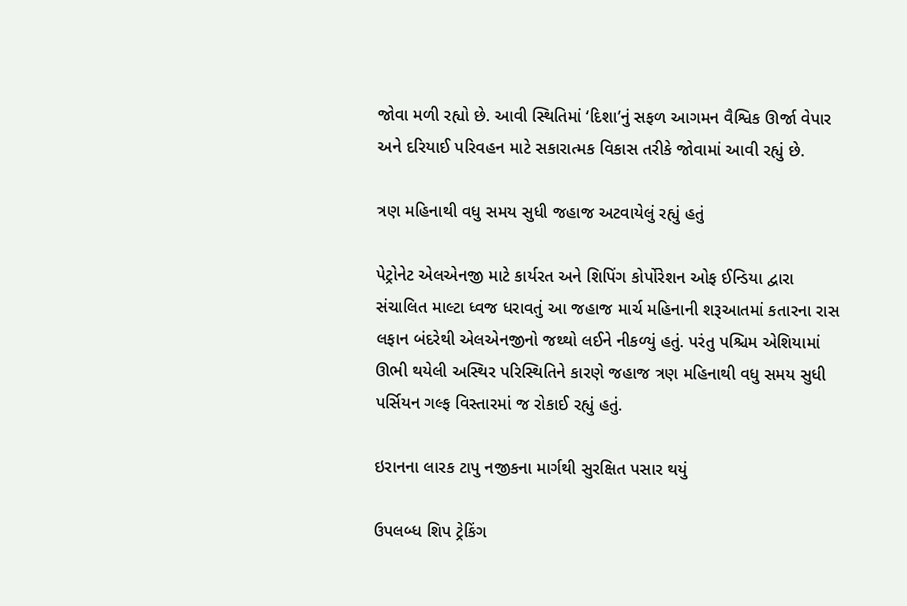જોવા મળી રહ્યો છે. આવી સ્થિતિમાં ‘દિશા’નું સફળ આગમન વૈશ્વિક ઊર્જા વેપાર અને દરિયાઈ પરિવહન માટે સકારાત્મક વિકાસ તરીકે જોવામાં આવી રહ્યું છે.

ત્રણ મહિનાથી વધુ સમય સુધી જહાજ અટવાયેલું રહ્યું હતું

પેટ્રોનેટ એલએનજી માટે કાર્યરત અને શિપિંગ કોર્પોરેશન ઓફ ઈન્ડિયા દ્વારા સંચાલિત માલ્ટા ધ્વજ ધરાવતું આ જહાજ માર્ચ મહિનાની શરૂઆતમાં કતારના રાસ લફાન બંદરેથી એલએનજીનો જથ્થો લઈને નીકળ્યું હતું. પરંતુ પશ્ચિમ એશિયામાં ઊભી થયેલી અસ્થિર પરિસ્થિતિને કારણે જહાજ ત્રણ મહિનાથી વધુ સમય સુધી પર્સિયન ગલ્ફ વિસ્તારમાં જ રોકાઈ રહ્યું હતું.

ઇરાનના લારક ટાપુ નજીકના માર્ગથી સુરક્ષિત પસાર થયું

ઉપલબ્ધ શિપ ટ્રેકિંગ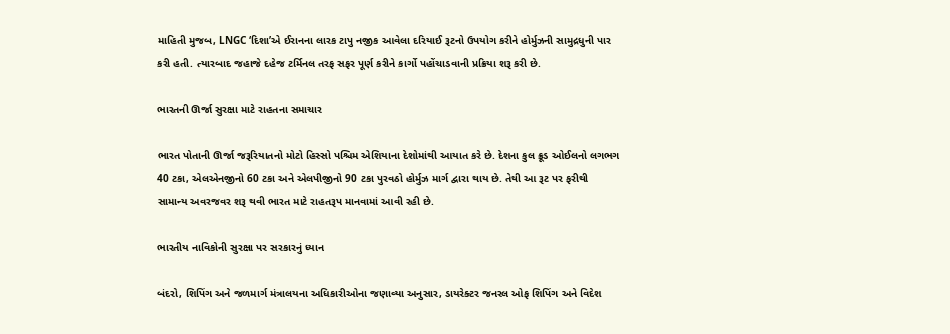માહિતી મુજબ, LNGC ‘દિશા’એ ઈરાનના લારક ટાપુ નજીક આવેલા દરિયાઈ રૂટનો ઉપયોગ કરીને હોર્મુઝની સામુદ્રધુની પાર કરી હતી. ત્યારબાદ જહાજે દહેજ ટર્મિનલ તરફ સફર પૂર્ણ કરીને કાર્ગો પહોંચાડવાની પ્રક્રિયા શરૂ કરી છે.

ભારતની ઊર્જા સુરક્ષા માટે રાહતના સમાચાર

ભારત પોતાની ઊર્જા જરૂરિયાતનો મોટો હિસ્સો પશ્ચિમ એશિયાના દેશોમાંથી આયાત કરે છે. દેશના કુલ ક્રૂડ ઓઈલનો લગભગ 40 ટકા, એલએનજીનો 60 ટકા અને એલપીજીનો 90 ટકા પુરવઠો હોર્મુઝ માર્ગ દ્વારા થાય છે. તેથી આ રૂટ પર ફરીથી સામાન્ય અવરજવર શરૂ થવી ભારત માટે રાહતરૂપ માનવામાં આવી રહી છે.

ભારતીય નાવિકોની સુરક્ષા પર સરકારનું ધ્યાન

બંદરો, શિપિંગ અને જળમાર્ગ મંત્રાલયના અધિકારીઓના જણાવ્યા અનુસાર, ડાયરેક્ટર જનરલ ઓફ શિપિંગ અને વિદેશ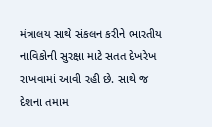મંત્રાલય સાથે સંકલન કરીને ભારતીય નાવિકોની સુરક્ષા માટે સતત દેખરેખ રાખવામાં આવી રહી છે. સાથે જ દેશના તમામ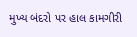મુખ્ય બંદરો પર હાલ કામગીરી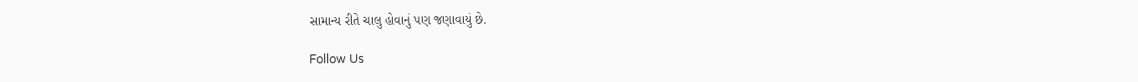સામાન્ય રીતે ચાલુ હોવાનું પણ જણાવાયું છે.

Follow Us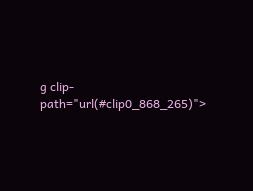g clip-path="url(#clip0_868_265)">